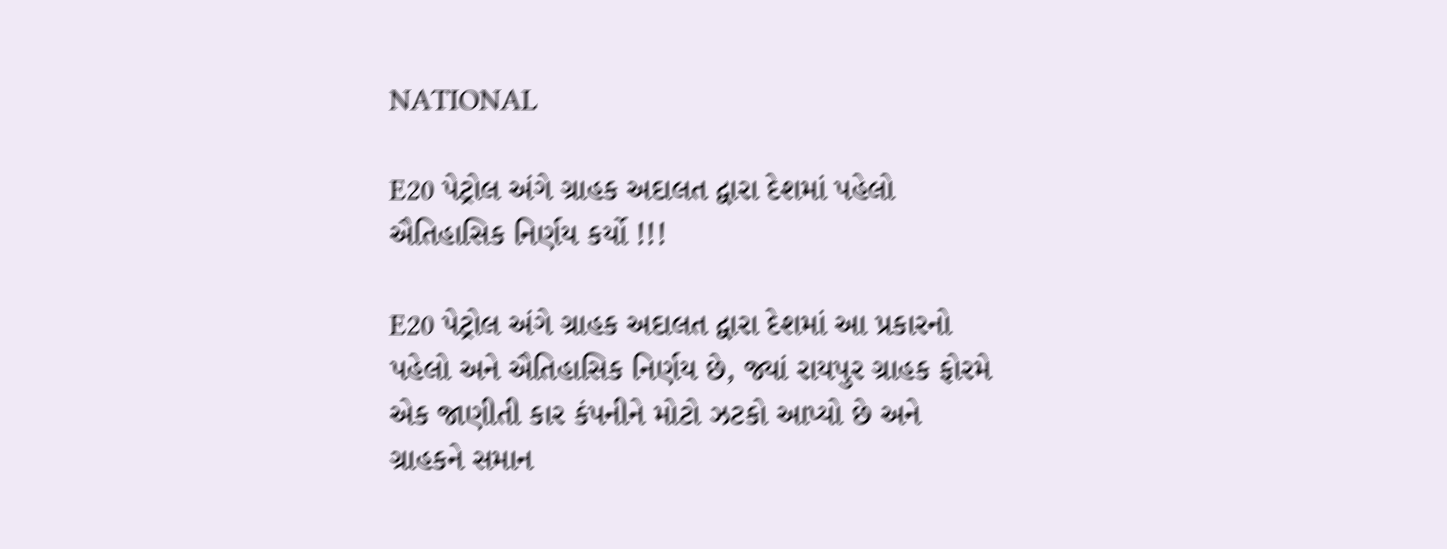NATIONAL

E20 પેટ્રોલ અંગે ગ્રાહક અદાલત દ્વારા દેશમાં પહેલો ઐતિહાસિક નિર્ણય કર્યો !!!

E20 પેટ્રોલ અંગે ગ્રાહક અદાલત દ્વારા દેશમાં આ પ્રકારનો પહેલો અને ઐતિહાસિક નિર્ણય છે, જ્યાં રાયપુર ગ્રાહક ફોરમે એક જાણીતી કાર કંપનીને મોટો ઝટકો આપ્યો છે અને ગ્રાહકને સમાન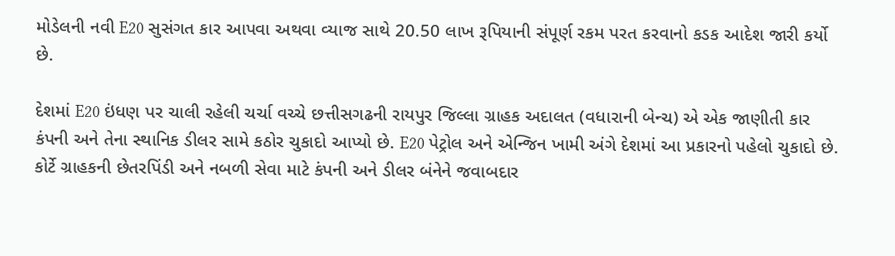મોડેલની નવી E20 સુસંગત કાર આપવા અથવા વ્યાજ સાથે 20.50 લાખ રૂપિયાની સંપૂર્ણ રકમ પરત કરવાનો કડક આદેશ જારી કર્યો છે.

દેશમાં E20 ઇંધણ પર ચાલી રહેલી ચર્ચા વચ્ચે છત્તીસગઢની રાયપુર જિલ્લા ગ્રાહક અદાલત (વધારાની બેન્ચ) એ એક જાણીતી કાર કંપની અને તેના સ્થાનિક ડીલર સામે કઠોર ચુકાદો આપ્યો છે. E20 પેટ્રોલ અને એન્જિન ખામી અંગે દેશમાં આ પ્રકારનો પહેલો ચુકાદો છે. કોર્ટે ગ્રાહકની છેતરપિંડી અને નબળી સેવા માટે કંપની અને ડીલર બંનેને જવાબદાર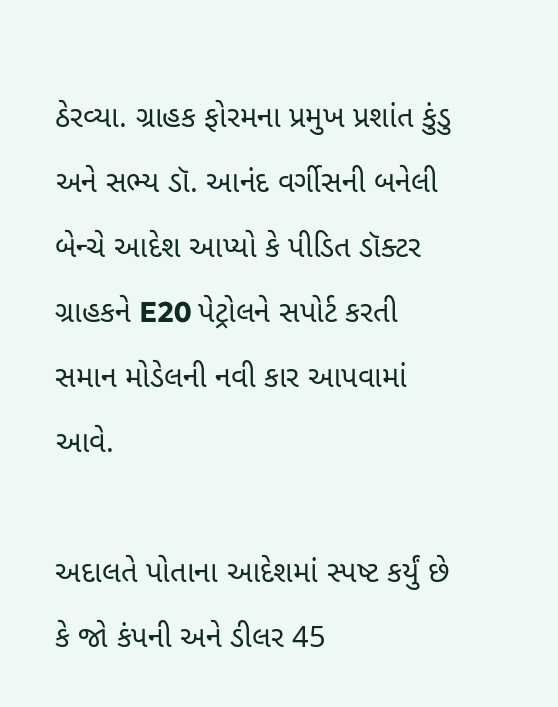ઠેરવ્યા. ગ્રાહક ફોરમના પ્રમુખ પ્રશાંત કુંડુ અને સભ્ય ડૉ. આનંદ વર્ગીસની બનેલી બેન્ચે આદેશ આપ્યો કે પીડિત ડૉક્ટર ગ્રાહકને E20 પેટ્રોલને સપોર્ટ કરતી સમાન મોડેલની નવી કાર આપવામાં આવે.

અદાલતે પોતાના આદેશમાં સ્પષ્ટ કર્યું છે કે જો કંપની અને ડીલર 45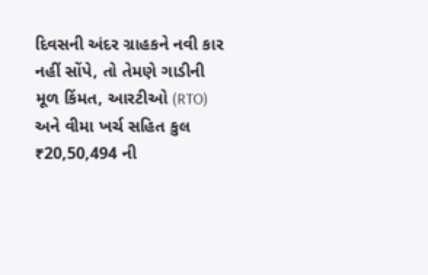દિવસની અંદર ગ્રાહકને નવી કાર નહીં સોંપે, તો તેમણે ગાડીની મૂળ કિંમત, આરટીઓ (RTO) અને વીમા ખર્ચ સહિત કુલ ₹20,50,494 ની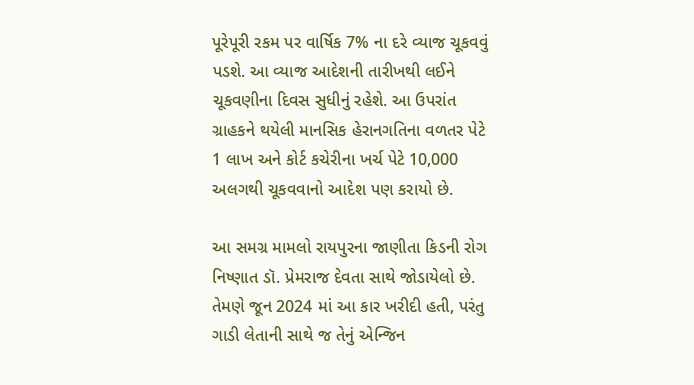પૂરેપૂરી રકમ પર વાર્ષિક 7% ના દરે વ્યાજ ચૂકવવું પડશે. આ વ્યાજ આદેશની તારીખથી લઈને ચૂકવણીના દિવસ સુધીનું રહેશે. આ ઉપરાંત ગ્રાહકને થયેલી માનસિક હેરાનગતિના વળતર પેટે 1 લાખ અને કોર્ટ કચેરીના ખર્ચ પેટે 10,000 અલગથી ચૂકવવાનો આદેશ પણ કરાયો છે.

આ સમગ્ર મામલો રાયપુરના જાણીતા કિડની રોગ નિષ્ણાત ડૉ. પ્રેમરાજ દેવતા સાથે જોડાયેલો છે. તેમણે જૂન 2024 માં આ કાર ખરીદી હતી, પરંતુ ગાડી લેતાની સાથે જ તેનું એન્જિન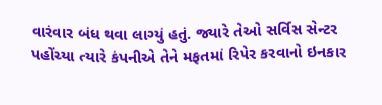વારંવાર બંધ થવા લાગ્યું હતું. જ્યારે તેઓ સર્વિસ સેન્ટર પહોંચ્યા ત્યારે કંપનીએ તેને મફતમાં રિપેર કરવાનો ઇનકાર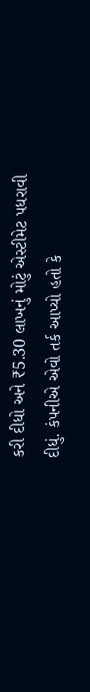કરી દીધો અને ₹5.30 લાખનું મોટું એસ્ટીમેટ પધરાવી દીધું. કંપનીએ એવો તર્ક આપ્યો હતો કે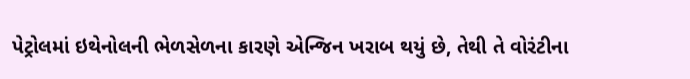પેટ્રોલમાં ઇથેનોલની ભેળસેળના કારણે એન્જિન ખરાબ થયું છે, તેથી તે વોરંટીના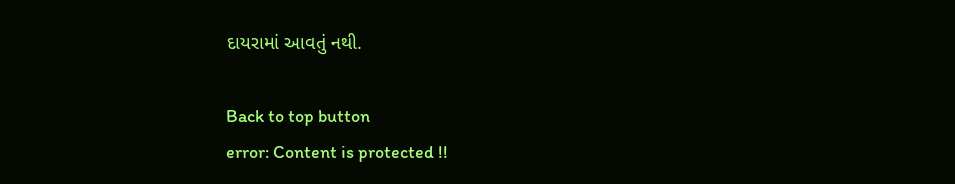દાયરામાં આવતું નથી.

Back to top button
error: Content is protected !!